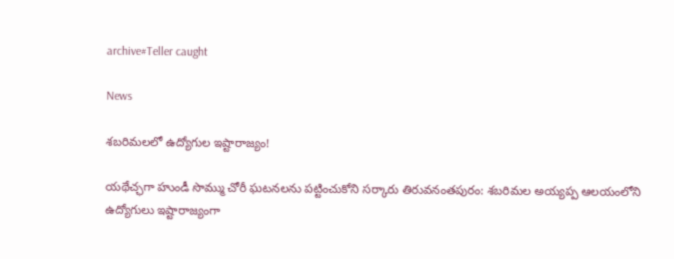archive#Teller caught

News

శబరిమలలో ఉద్యోగుల ఇష్టారాజ్యం!

యథేచ్ఛగా హుండీ సొమ్ము చోరీ ఘటనలను పట్టించుకోని సర్కారు తిరువనంతపురం: శబరిమల అయ్యప్ప ఆలయంలోని ఉద్యోగులు ఇష్టారాజ్యంగా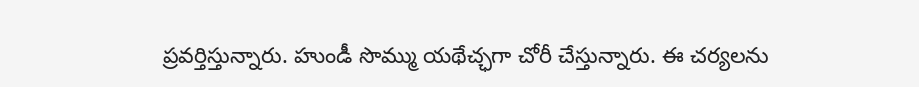ప్రవర్తిస్తున్నారు. హుండీ సొమ్ము యథేచ్ఛగా చోరీ చేస్తున్నారు. ఈ చర్యలను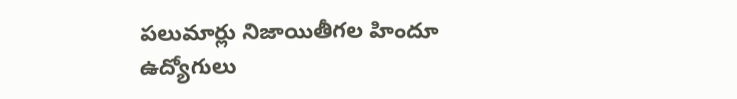పలుమార్లు నిజాయితీగల హిందూ ఉద్యోగులు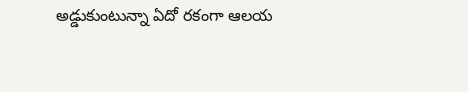అడ్డుకుంటున్నా ఏదో రకంగా ఆలయ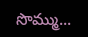సొమ్ము...